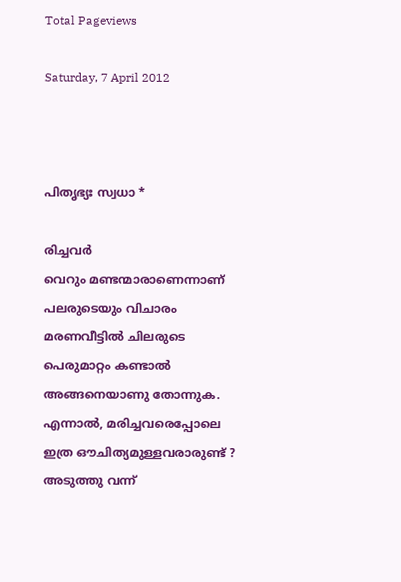Total Pageviews

Saturday, 7 April 2012



പിതൃഭ്യഃ സ്വധാ *

രിച്ചവര്‍
വെറും മണ്ടന്മാരാണെന്നാണ്
പലരുടെയും വിചാരം
മരണവീട്ടില്‍ ചിലരുടെ
പെരുമാറ്റം കണ്ടാല്‍
അങ്ങനെയാണു തോന്നുക.
എന്നാല്‍, മരിച്ചവരെപ്പോലെ
ഇത്ര ഔചിത്യമുള്ളവരാരുണ്ട് ?
അടുത്തു വന്ന്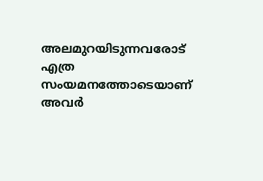അലമുറയിടുന്നവരോട്
എത്ര സംയമനത്തോടെയാണ്
അവര്‍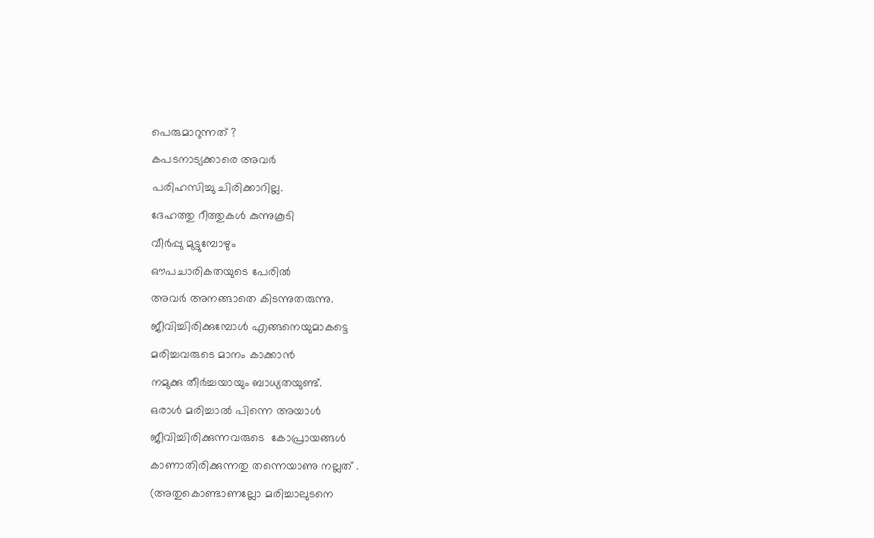പെരുമാറുന്നത് ?
കപടനാട്യക്കാരെ അവര്‍
പരിഹസിച്ചു ചിരിക്കാറില്ല.
ദേഹത്തു റീത്തുകള്‍ കുന്നുകൂടി
വീര്‍പ്പു മുട്ടുമ്പോഴും
ഔപചാരികതയുടെ പേരില്‍
അവര്‍ അനങ്ങാതെ കിടന്നുതരുന്നു.
ജീവിച്ചിരിക്കുമ്പോള്‍ എങ്ങനെയുമാകട്ടെ
മരിച്ചവരുടെ മാനം കാക്കാന്‍
നമുക്കു തീര്‍ച്ചയായും ബാധ്യതയുണ്ട്.
ഒരാള്‍ മരിച്ചാല്‍ പിന്നെ അയാള്‍
ജീവിച്ചിരിക്കുന്നവരുടെ  കോപ്രായങ്ങള്‍
കാണാതിരിക്കുന്നതു തന്നെയാണു നല്ലത് .
(അതുകൊണ്ടാണല്ലോ മരിച്ചാലുടനെ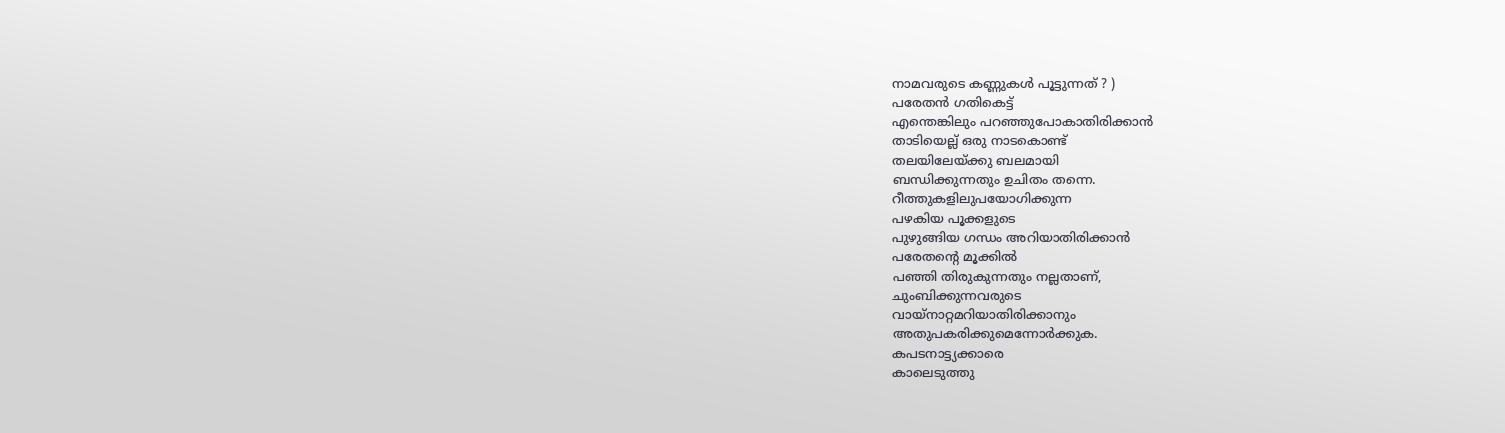നാമവരുടെ കണ്ണുകള്‍ പൂട്ടുന്നത് ? )
പരേതന്‍ ഗതികെട്ട്
എന്തെങ്കിലും പറഞ്ഞുപോകാതിരിക്കാന്‍
താടിയെല്ല് ഒരു നാടകൊണ്ട്
തലയിലേയ്ക്കു ബലമായി
ബന്ധിക്കുന്നതും ഉചിതം തന്നെ.
റീത്തുകളിലുപയോഗിക്കുന്ന
പഴകിയ പൂക്കളുടെ
പുഴുങ്ങിയ ഗന്ധം അറിയാതിരിക്കാന്‍
പരേതന്റെ മൂക്കില്‍
പഞ്ഞി തിരുകുന്നതും നല്ലതാണ്,
ചുംബിക്കുന്നവരുടെ
വായ്നാറ്റമറിയാതിരിക്കാനും
അതുപകരിക്കുമെന്നോര്‍ക്കുക.
കപടനാട്ട്യക്കാരെ
കാലെടുത്തു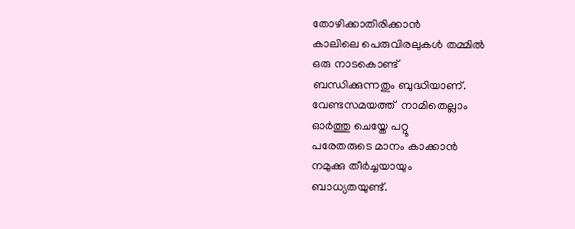തോഴിക്കാതിരിക്കാന്‍
കാലിലെ പെരുവിരലുകള്‍ തമ്മില്‍
ഒരു നാടകൊണ്ട്
ബന്ധിക്കുന്നതും ബുദ്ധിയാണ്.
വേണ്ടസമയത്ത്  നാമിതെല്ലാം
ഓര്‍ത്തു ചെയ്തേ പറ്റൂ
പരേതരുടെ മാനം കാക്കാന്‍
നമുക്കു തീര്‍ച്ചയായും
ബാധ്യതയുണ്ട്.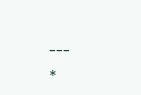---
*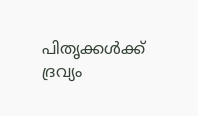പിതൃക്കള്‍ക്ക് ദ്രവ്യം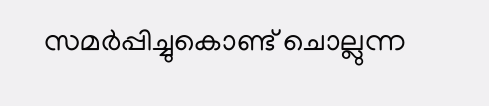സമര്‍പ്പിച്ചുകൊണ്ട്‌ ചൊല്ലുന്ന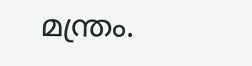മന്ത്രം.